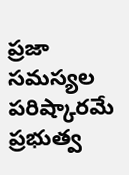ప్రజా సమస్యల పరిష్కారమే ప్రభుత్వ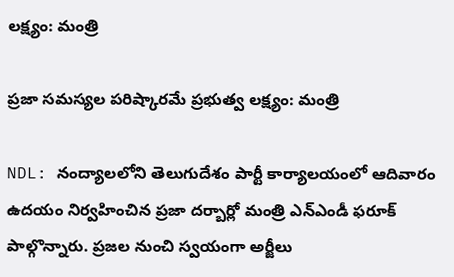లక్ష్యం: మంత్రి

ప్రజా సమస్యల పరిష్కారమే ప్రభుత్వ లక్ష్యం: మంత్రి

NDL: నంద్యాలలోని తెలుగుదేశం పార్టీ కార్యాలయంలో ఆదివారం ఉదయం నిర్వహించిన ప్రజా దర్బార్లో మంత్రి ఎన్ఎండీ ఫరూక్ పాల్గొన్నారు. ప్రజల నుంచి స్వయంగా అర్జీలు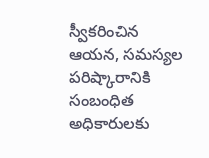స్వీకరించిన ఆయన, సమస్యల పరిష్కారానికి సంబంధిత అధికారులకు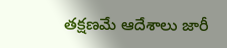తక్షణమే ఆదేశాలు జారీ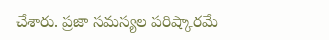చేశారు. ప్రజా సమస్యల పరిష్కారమే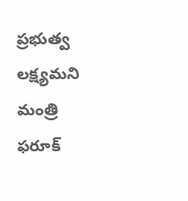ప్రభుత్వ లక్ష్యమని మంత్రి ఫరూక్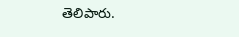తెలిపారు.